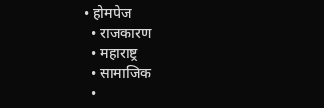• होमपेज
  • राजकारण
  • महाराष्ट्र
  • सामाजिक
  •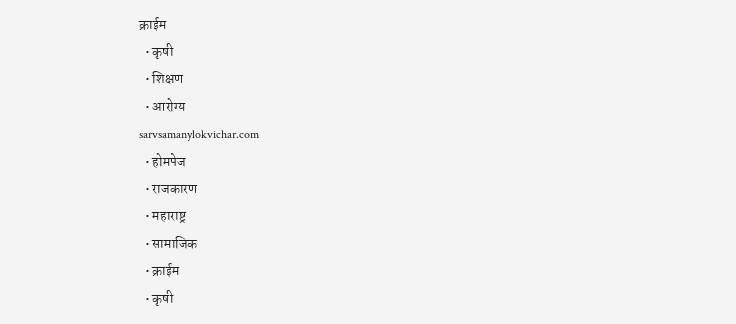क्राईम
  • कृषी
  • शिक्षण
  • आरोग्य
sarvsamanylokvichar.com
  • होमपेज
  • राजकारण
  • महाराष्ट्र
  • सामाजिक
  • क्राईम
  • कृषी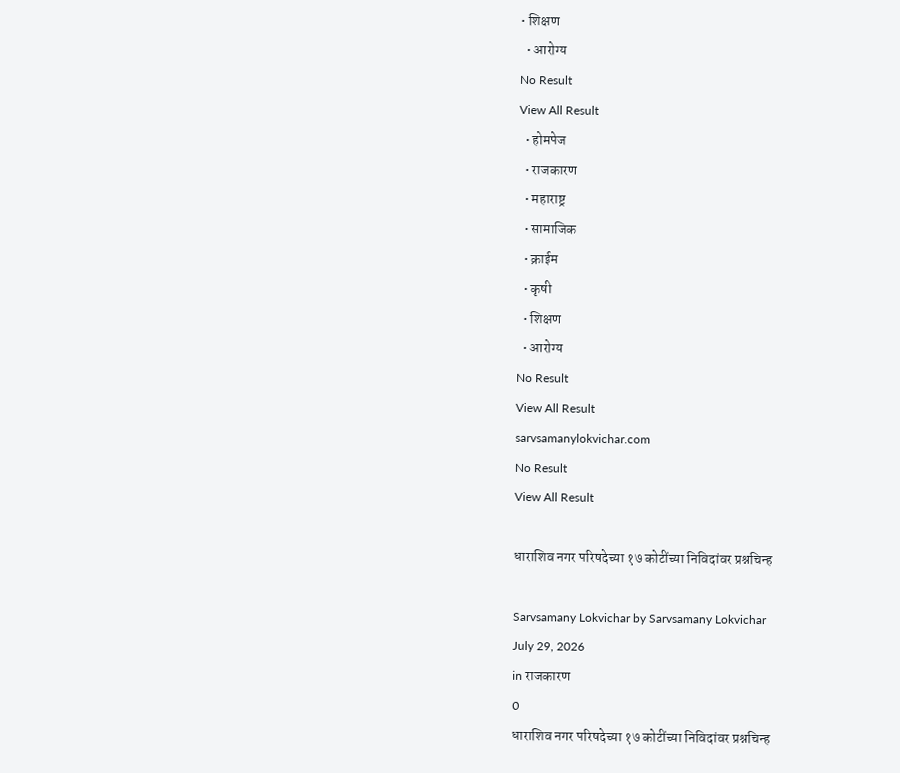• शिक्षण
  • आरोग्य
No Result
View All Result
  • होमपेज
  • राजकारण
  • महाराष्ट्र
  • सामाजिक
  • क्राईम
  • कृषी
  • शिक्षण
  • आरोग्य
No Result
View All Result
sarvsamanylokvichar.com
No Result
View All Result

धाराशिव नगर परिषदेच्या १७ कोटींच्या निविदांवर प्रश्नचिन्ह

Sarvsamany Lokvichar by Sarvsamany Lokvichar
July 29, 2026
in राजकारण
0
धाराशिव नगर परिषदेच्या १७ कोटींच्या निविदांवर प्रश्नचिन्ह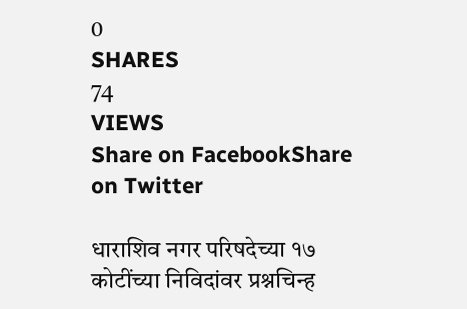0
SHARES
74
VIEWS
Share on FacebookShare on Twitter

धाराशिव नगर परिषदेच्या १७ कोटींच्या निविदांवर प्रश्नचिन्ह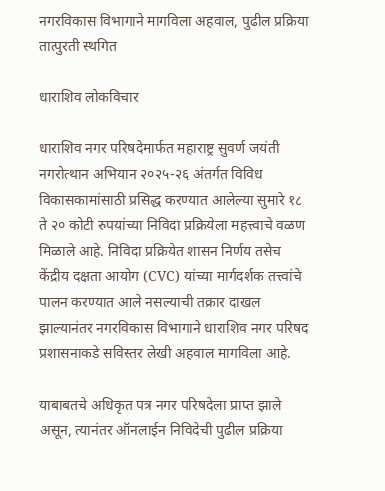नगरविकास विभागाने मागविला अहवाल, पुढील प्रक्रिया तात्पुरती स्थगित

धाराशिव लोकविचार

धाराशिव नगर परिषदेमार्फत महाराष्ट्र सुवर्ण जयंती नगरोत्थान अभियान २०२५-२६ अंतर्गत विविध विकासकामांसाठी प्रसिद्ध करण्यात आलेल्या सुमारे १८ ते २० कोटी रुपयांच्या निविदा प्रक्रियेला महत्त्वाचे वळण मिळाले आहे. निविदा प्रक्रियेत शासन निर्णय तसेच केंद्रीय दक्षता आयोग (CVC) यांच्या मार्गदर्शक तत्त्वांचे पालन करण्यात आले नसल्याची तक्रार दाखल झाल्यानंतर नगरविकास विभागाने धाराशिव नगर परिषद प्रशासनाकडे सविस्तर लेखी अहवाल मागविला आहे.

याबाबतचे अधिकृत पत्र नगर परिषदेला प्राप्त झाले असून, त्यानंतर ऑनलाईन निविदेची पुढील प्रक्रिया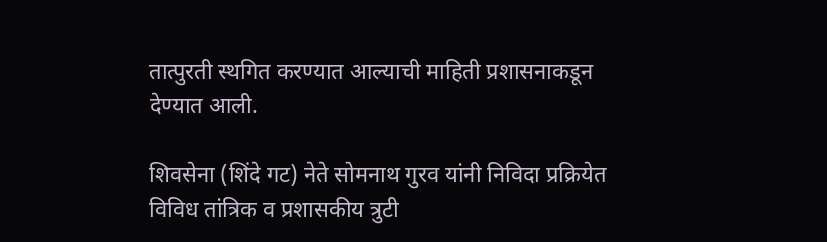तात्पुरती स्थगित करण्यात आल्याची माहिती प्रशासनाकडून देण्यात आली.

शिवसेना (शिंदे गट) नेते सोमनाथ गुरव यांनी निविदा प्रक्रियेत विविध तांत्रिक व प्रशासकीय त्रुटी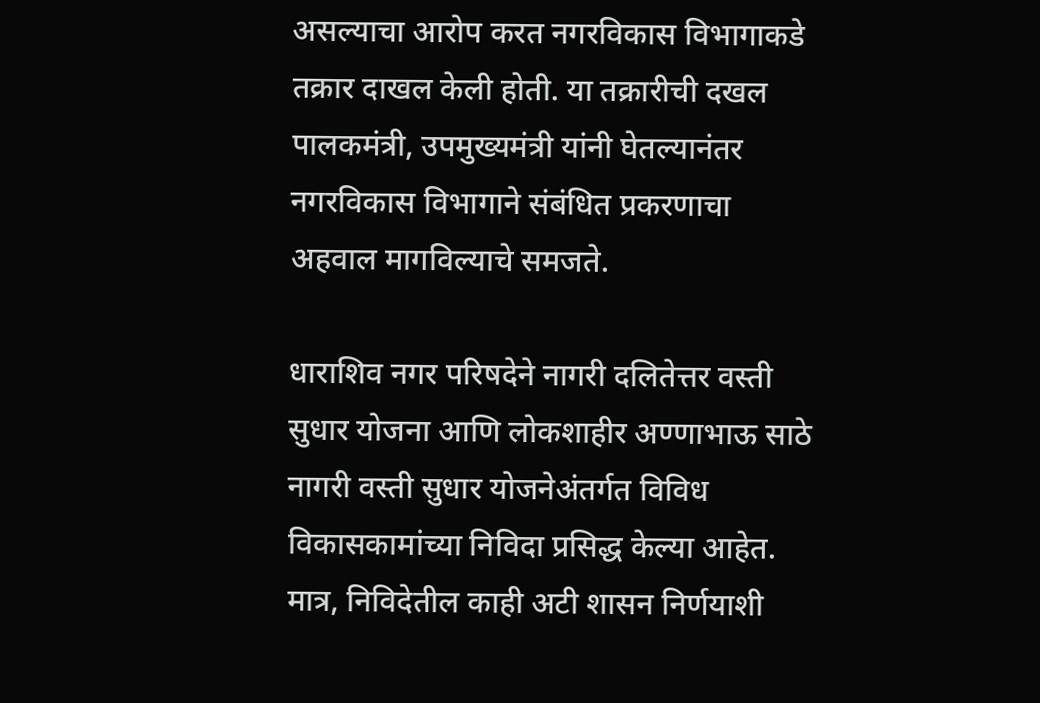असल्याचा आरोप करत नगरविकास विभागाकडे तक्रार दाखल केली होती. या तक्रारीची दखल पालकमंत्री, उपमुख्यमंत्री यांनी घेतल्यानंतर नगरविकास विभागाने संबंधित प्रकरणाचा अहवाल मागविल्याचे समजते.

धाराशिव नगर परिषदेने नागरी दलितेत्तर वस्ती सुधार योजना आणि लोकशाहीर अण्णाभाऊ साठे नागरी वस्ती सुधार योजनेअंतर्गत विविध विकासकामांच्या निविदा प्रसिद्ध केल्या आहेत. मात्र, निविदेतील काही अटी शासन निर्णयाशी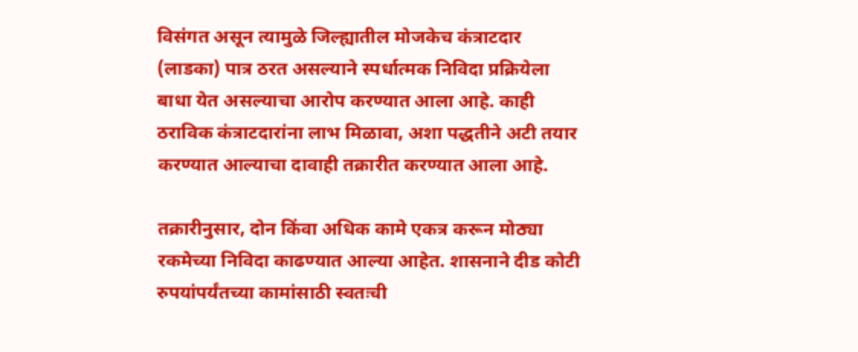विसंगत असून त्यामुळे जिल्ह्यातील मोजकेच कंत्राटदार (लाडका) पात्र ठरत असल्याने स्पर्धात्मक निविदा प्रक्रियेला बाधा येत असल्याचा आरोप करण्यात आला आहे. काही ठराविक कंत्राटदारांना लाभ मिळावा, अशा पद्धतीने अटी तयार करण्यात आल्याचा दावाही तक्रारीत करण्यात आला आहे.

तक्रारीनुसार, दोन किंवा अधिक कामे एकत्र करून मोठ्या रकमेच्या निविदा काढण्यात आल्या आहेत. शासनाने दीड कोटी रुपयांपर्यंतच्या कामांसाठी स्वतःची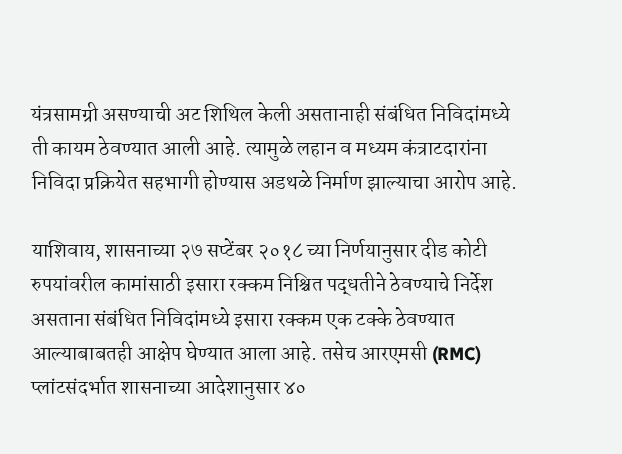यंत्रसामग्री असण्याची अट शिथिल केली असतानाही संबंधित निविदांमध्ये ती कायम ठेवण्यात आली आहे. त्यामुळे लहान व मध्यम कंत्राटदारांना निविदा प्रक्रियेत सहभागी होण्यास अडथळे निर्माण झाल्याचा आरोप आहे.

याशिवाय, शासनाच्या २७ सप्टेंबर २०१८ च्या निर्णयानुसार दीड कोटी रुपयांवरील कामांसाठी इसारा रक्कम निश्चित पद्धतीने ठेवण्याचे निर्देश असताना संबंधित निविदांमध्ये इसारा रक्कम एक टक्के ठेवण्यात आल्याबाबतही आक्षेप घेण्यात आला आहे. तसेच आरएमसी (RMC) प्लांटसंदर्भात शासनाच्या आदेशानुसार ४०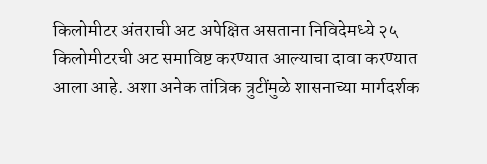किलोमीटर अंतराची अट अपेक्षित असताना निविदेमध्ये २५ किलोमीटरची अट समाविष्ट करण्यात आल्याचा दावा करण्यात आला आहे. अशा अनेक तांत्रिक त्रुटींमुळे शासनाच्या मार्गदर्शक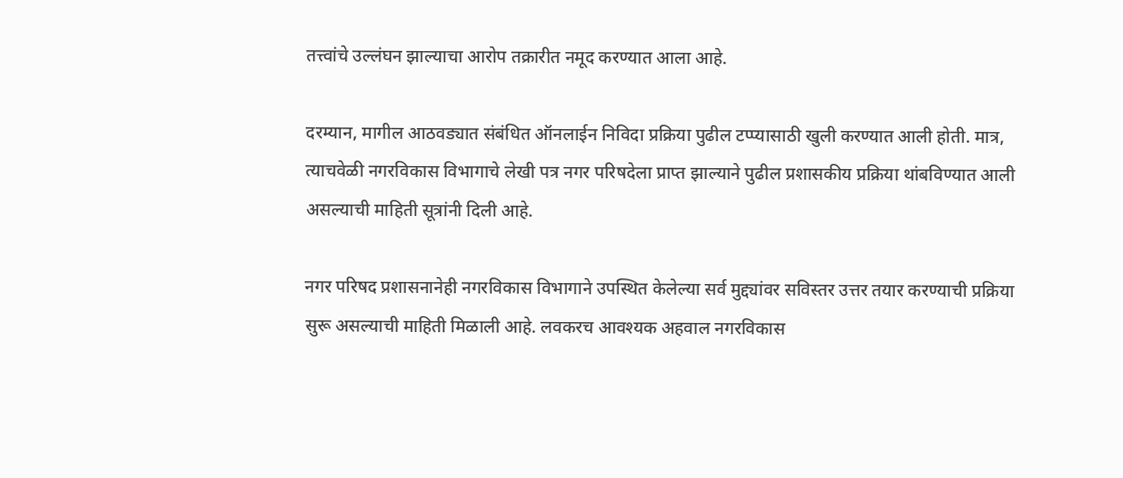तत्त्वांचे उल्लंघन झाल्याचा आरोप तक्रारीत नमूद करण्यात आला आहे.

दरम्यान, मागील आठवड्यात संबंधित ऑनलाईन निविदा प्रक्रिया पुढील टप्प्यासाठी खुली करण्यात आली होती. मात्र, त्याचवेळी नगरविकास विभागाचे लेखी पत्र नगर परिषदेला प्राप्त झाल्याने पुढील प्रशासकीय प्रक्रिया थांबविण्यात आली असल्याची माहिती सूत्रांनी दिली आहे.

नगर परिषद प्रशासनानेही नगरविकास विभागाने उपस्थित केलेल्या सर्व मुद्द्यांवर सविस्तर उत्तर तयार करण्याची प्रक्रिया सुरू असल्याची माहिती मिळाली आहे. लवकरच आवश्यक अहवाल नगरविकास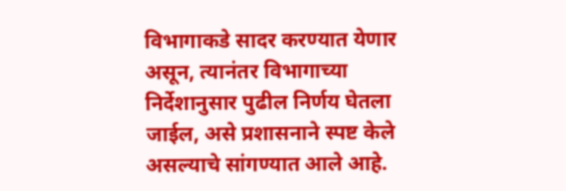विभागाकडे सादर करण्यात येणार असून, त्यानंतर विभागाच्या निर्देशानुसार पुढील निर्णय घेतला जाईल, असे प्रशासनाने स्पष्ट केले असल्याचे सांगण्यात आले आहे.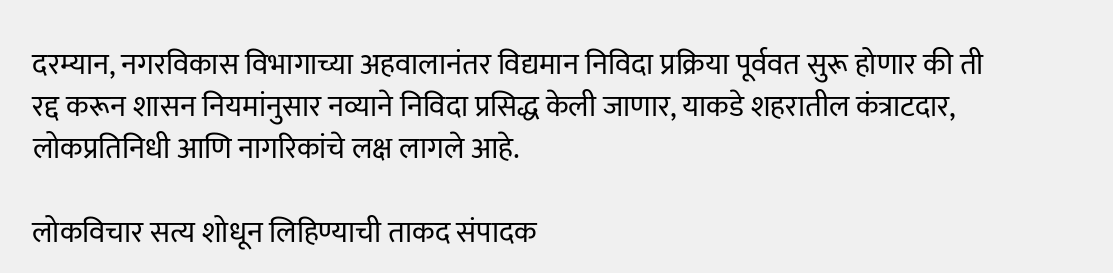दरम्यान, नगरविकास विभागाच्या अहवालानंतर विद्यमान निविदा प्रक्रिया पूर्ववत सुरू होणार की ती रद्द करून शासन नियमांनुसार नव्याने निविदा प्रसिद्ध केली जाणार, याकडे शहरातील कंत्राटदार, लोकप्रतिनिधी आणि नागरिकांचे लक्ष लागले आहे.

लोकविचार सत्य शोधून लिहिण्याची ताकद संपादक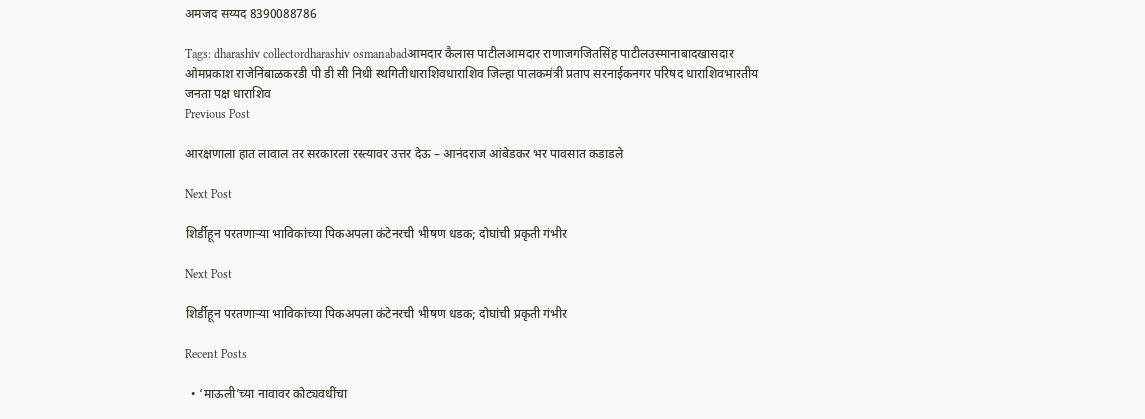अमजद सय्यद 8390088786

Tags: dharashiv collectordharashiv osmanabadआमदार कैलास पाटीलआमदार राणाजगजितसिंह पाटीलउस्मानाबादखासदार ओमप्रकाश राजेनिंबाळकरडी पी डी सी निधी स्थगितीधाराशिवधाराशिव जिल्हा पालकमंत्री प्रताप सरनाईकनगर परिषद धाराशिवभारतीय जनता पक्ष धाराशिव
Previous Post

आरक्षणाला हात लावाल तर सरकारला रस्त्यावर उत्तर देऊ – आनंदराज आंबेडकर भर पावसात कडाडले

Next Post

शिर्डीहून परतणाऱ्या भाविकांच्या पिकअपला कंटेनरची भीषण धडक; दोघांची प्रकृती गंभीर

Next Post

शिर्डीहून परतणाऱ्या भाविकांच्या पिकअपला कंटेनरची भीषण धडक; दोघांची प्रकृती गंभीर

Recent Posts

  • ‘माऊली’च्या नावावर कोट्यवधींचा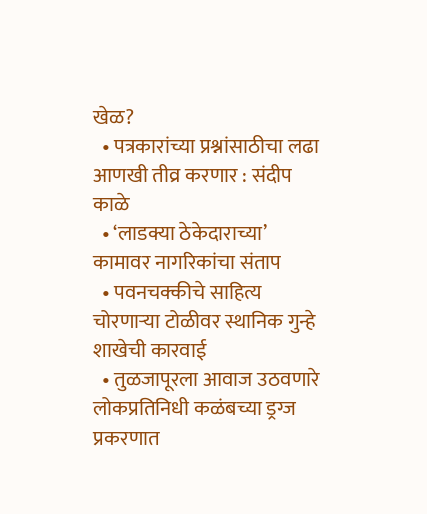खेळ?
  • पत्रकारांच्या प्रश्नांसाठीचा लढा आणखी तीव्र करणार : संदीप काळे
  • ‘लाडक्या ठेकेदाराच्या’ कामावर नागरिकांचा संताप
  • पवनचक्कीचे साहित्य चोरणाऱ्या टोळीवर स्थानिक गुन्हे शाखेची कारवाई
  • तुळजापूरला आवाज उठवणारे लोकप्रतिनिधी कळंबच्या ड्रग्ज प्रकरणात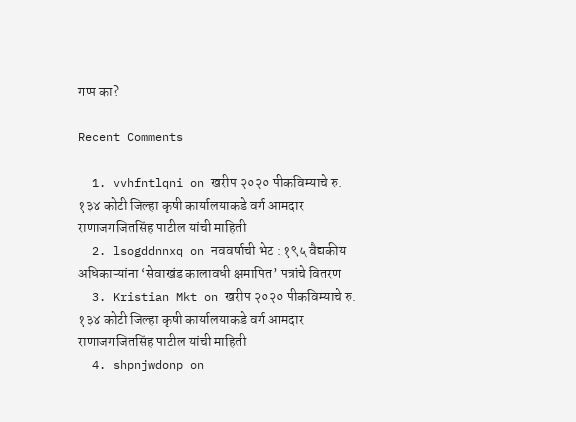गप्प का?

Recent Comments

  1. vvhfntlqni on खरीप २०२० पीकविम्याचे रु. १३४ कोटी जिल्हा कृषी कार्यालयाकडे वर्ग आमदार राणाजगजितसिंह पाटील यांची माहिती
  2. lsogddnnxq on नववर्षाची भेट : १९५ वैद्यकीय अधिकाऱ्यांना ‘सेवाखंड कालावधी क्षमापित’ पत्रांचे वितरण
  3. Kristian Mkt on खरीप २०२० पीकविम्याचे रु. १३४ कोटी जिल्हा कृषी कार्यालयाकडे वर्ग आमदार राणाजगजितसिंह पाटील यांची माहिती
  4. shpnjwdonp on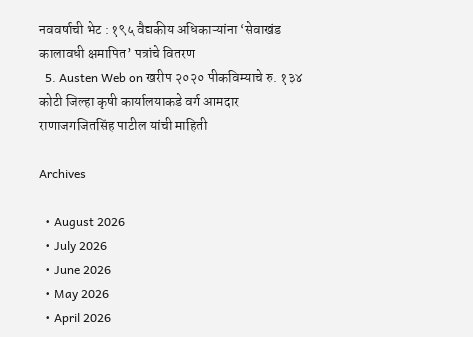नववर्षाची भेट : १९५ वैद्यकीय अधिकाऱ्यांना ‘सेवाखंड कालावधी क्षमापित’ पत्रांचे वितरण
  5. Austen Web on खरीप २०२० पीकविम्याचे रु. १३४ कोटी जिल्हा कृषी कार्यालयाकडे वर्ग आमदार राणाजगजितसिंह पाटील यांची माहिती

Archives

  • August 2026
  • July 2026
  • June 2026
  • May 2026
  • April 2026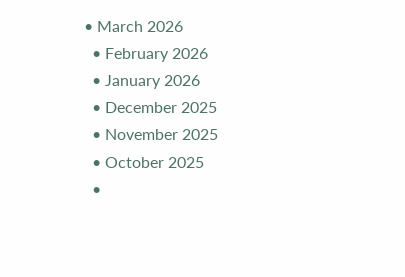• March 2026
  • February 2026
  • January 2026
  • December 2025
  • November 2025
  • October 2025
  •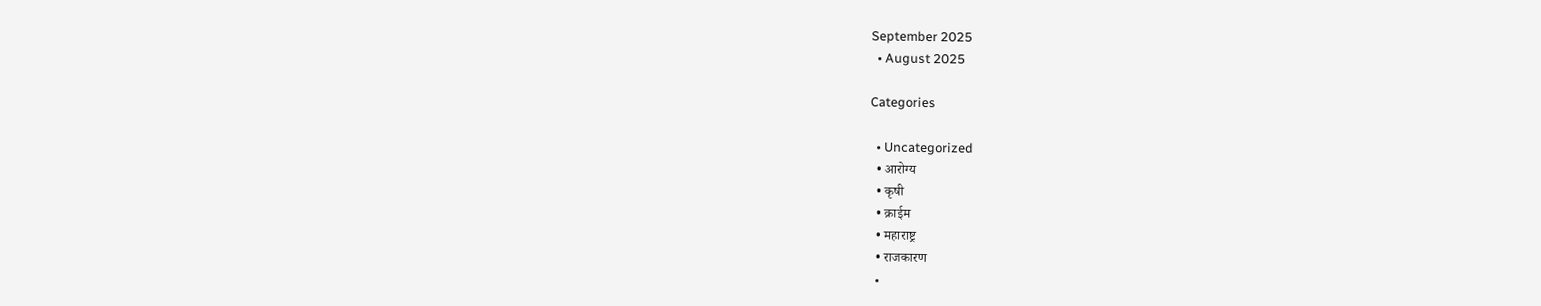September 2025
  • August 2025

Categories

  • Uncategorized
  • आरोग्य
  • कृषी
  • क्राईम
  • महाराष्ट्र
  • राजकारण
  •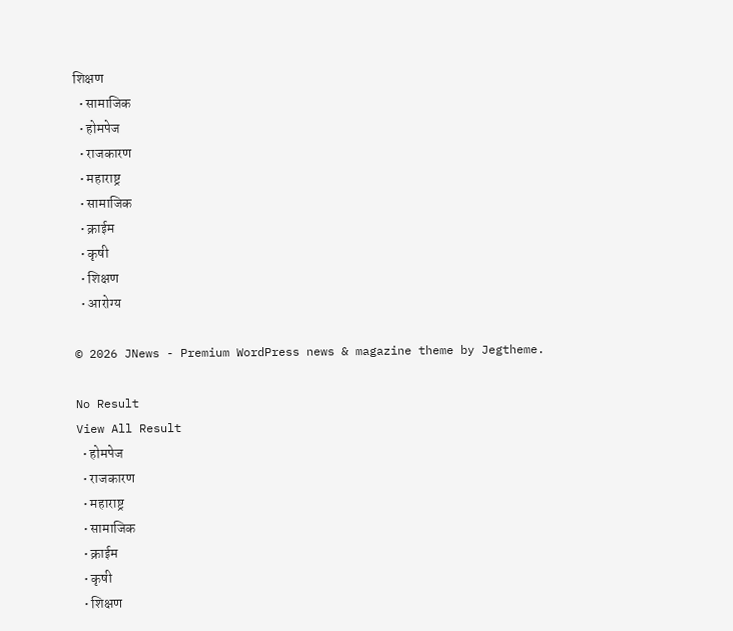शिक्षण
  • सामाजिक
  • होमपेज
  • राजकारण
  • महाराष्ट्र
  • सामाजिक
  • क्राईम
  • कृषी
  • शिक्षण
  • आरोग्य

© 2026 JNews - Premium WordPress news & magazine theme by Jegtheme.

No Result
View All Result
  • होमपेज
  • राजकारण
  • महाराष्ट्र
  • सामाजिक
  • क्राईम
  • कृषी
  • शिक्षण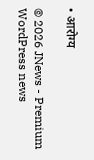• आरोग्य

© 2026 JNews - Premium WordPress news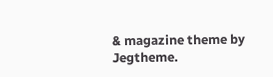& magazine theme by Jegtheme.